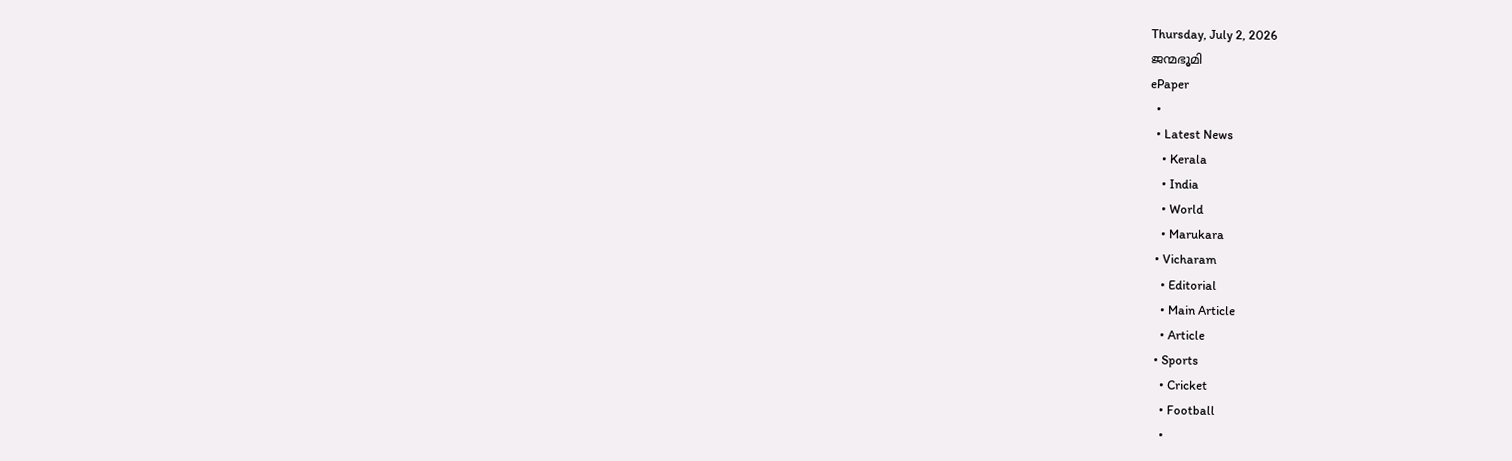Thursday, July 2, 2026
ജന്മഭൂമി
ePaper
  •
  • Latest News
    • Kerala
    • India
    • World
    • Marukara
  • Vicharam
    • Editorial
    • Main Article
    • Article
  • Sports
    • Cricket
    • Football
    •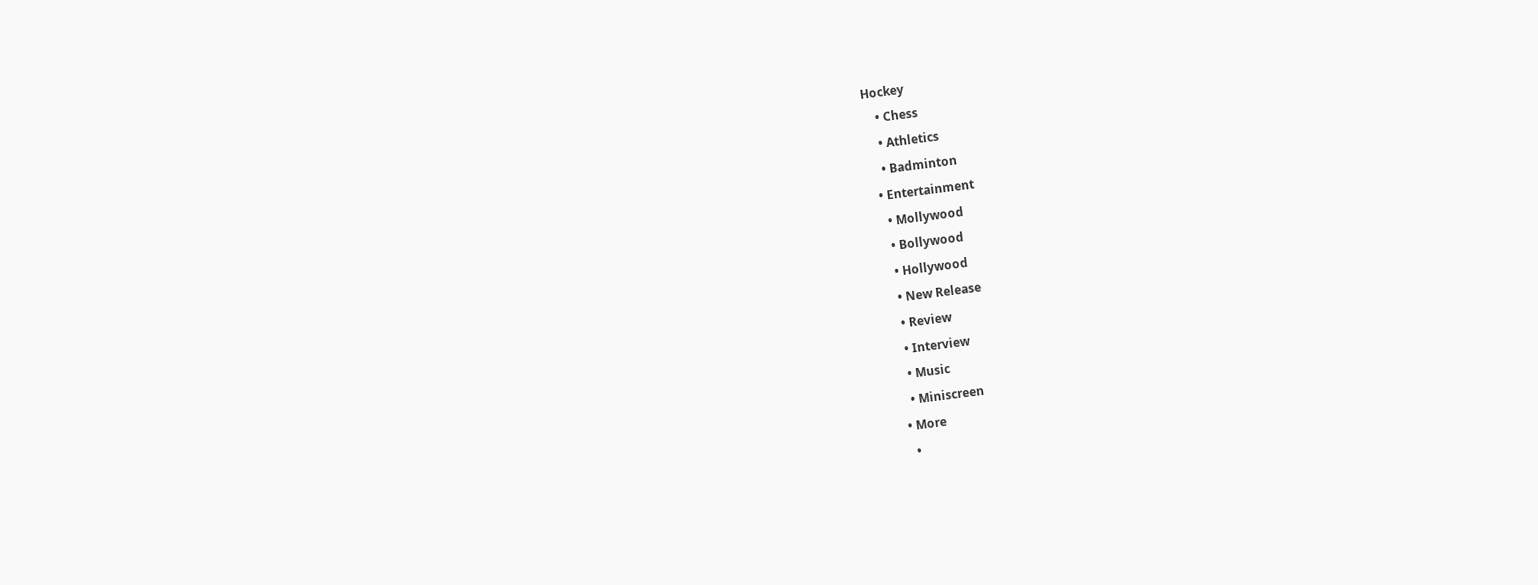Hockey
    • Chess
    • Athletics
    • Badminton
  • Entertainment
    • Mollywood
    • Bollywood
    • Hollywood
    • New Release
    • Review
    • Interview
    • Music
    • Miniscreen
  • More
    •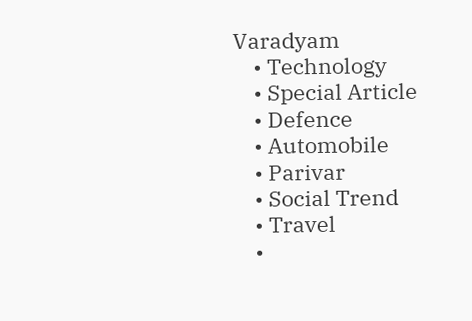Varadyam
    • Technology
    • Special Article
    • Defence
    • Automobile
    • Parivar
    • Social Trend
    • Travel
    •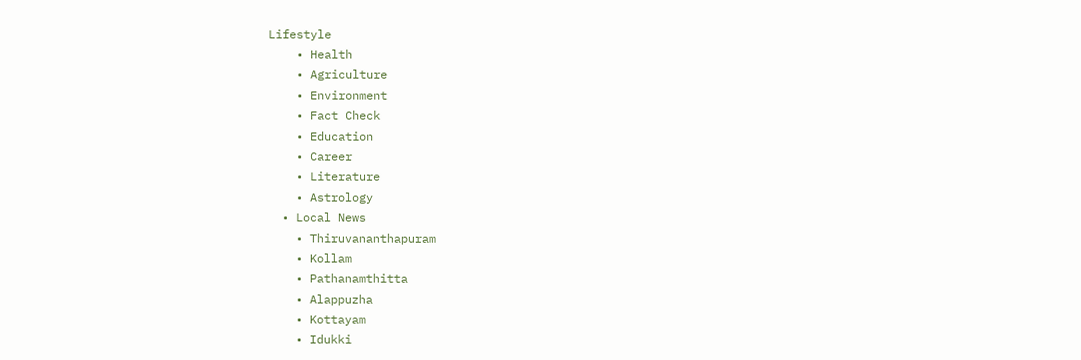Lifestyle
    • Health
    • Agriculture
    • Environment
    • Fact Check
    • Education
    • Career
    • Literature
    • Astrology
  • Local News
    • Thiruvananthapuram
    • Kollam
    • Pathanamthitta
    • Alappuzha
    • Kottayam
    • Idukki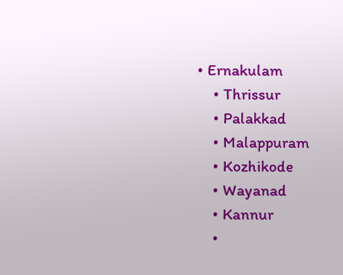• Ernakulam
    • Thrissur
    • Palakkad
    • Malappuram
    • Kozhikode
    • Wayanad
    • Kannur
    •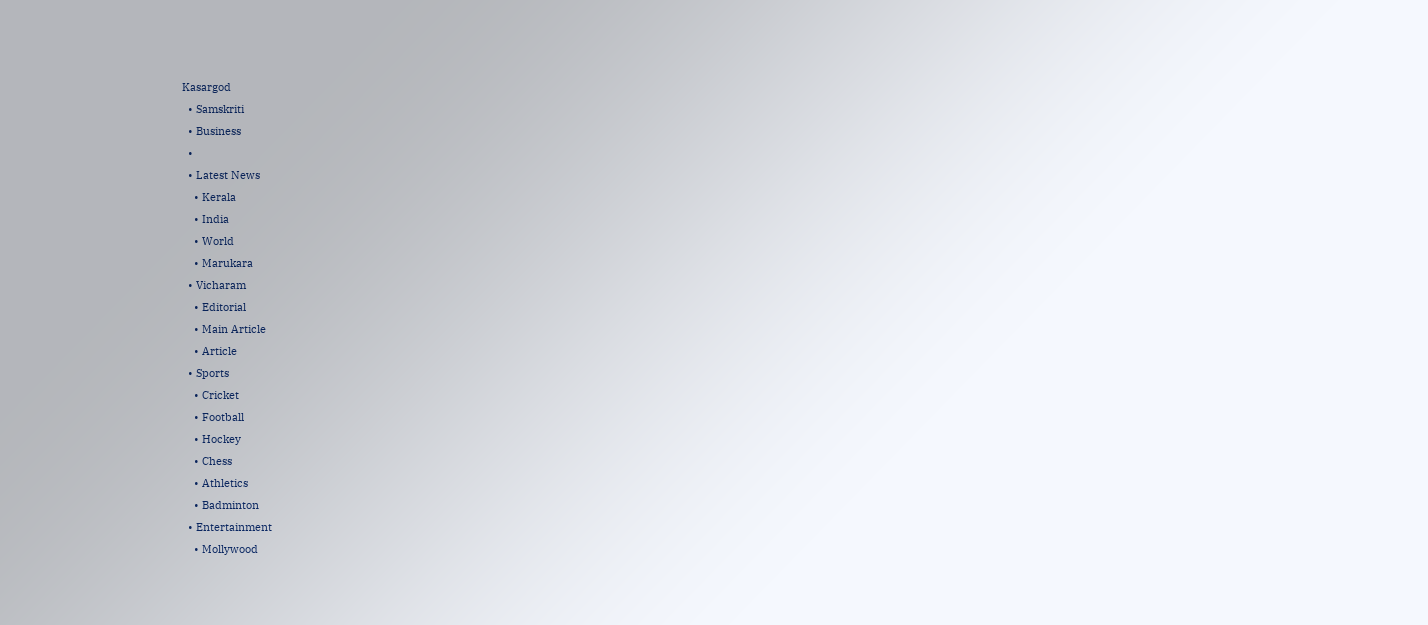Kasargod
  • Samskriti
  • Business
  •
  • Latest News
    • Kerala
    • India
    • World
    • Marukara
  • Vicharam
    • Editorial
    • Main Article
    • Article
  • Sports
    • Cricket
    • Football
    • Hockey
    • Chess
    • Athletics
    • Badminton
  • Entertainment
    • Mollywood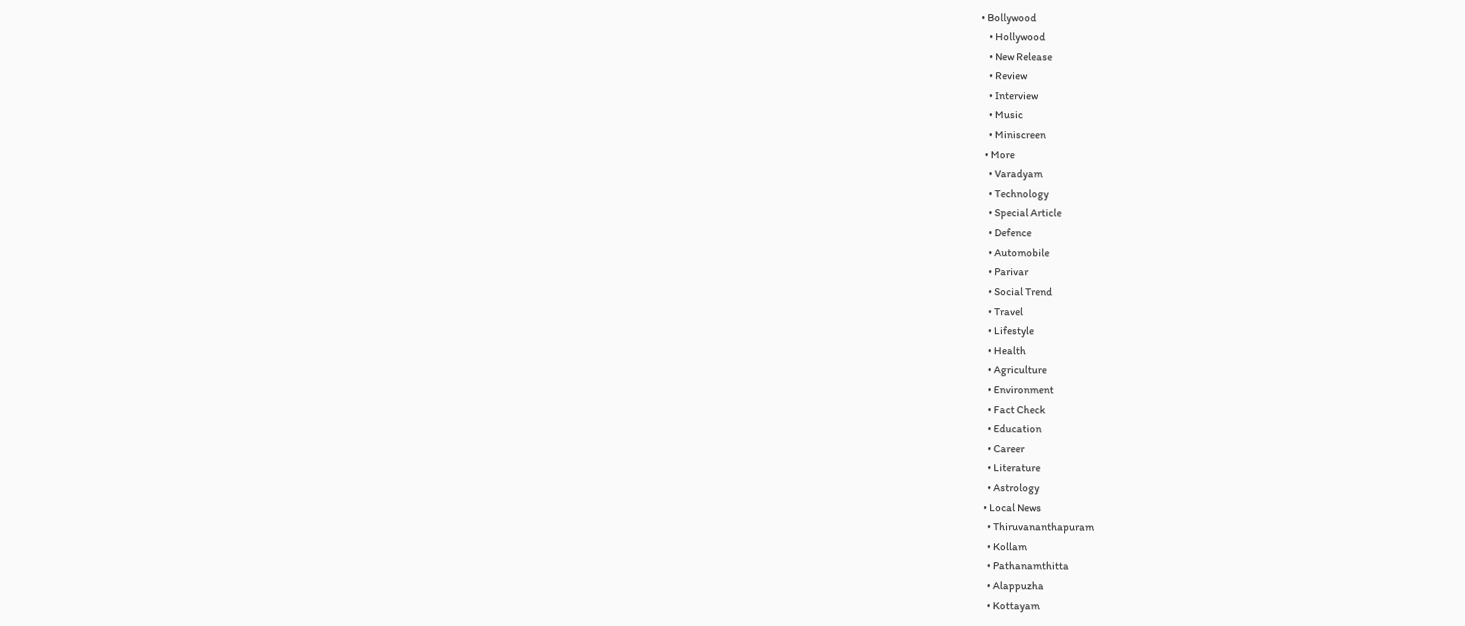• Bollywood
    • Hollywood
    • New Release
    • Review
    • Interview
    • Music
    • Miniscreen
  • More
    • Varadyam
    • Technology
    • Special Article
    • Defence
    • Automobile
    • Parivar
    • Social Trend
    • Travel
    • Lifestyle
    • Health
    • Agriculture
    • Environment
    • Fact Check
    • Education
    • Career
    • Literature
    • Astrology
  • Local News
    • Thiruvananthapuram
    • Kollam
    • Pathanamthitta
    • Alappuzha
    • Kottayam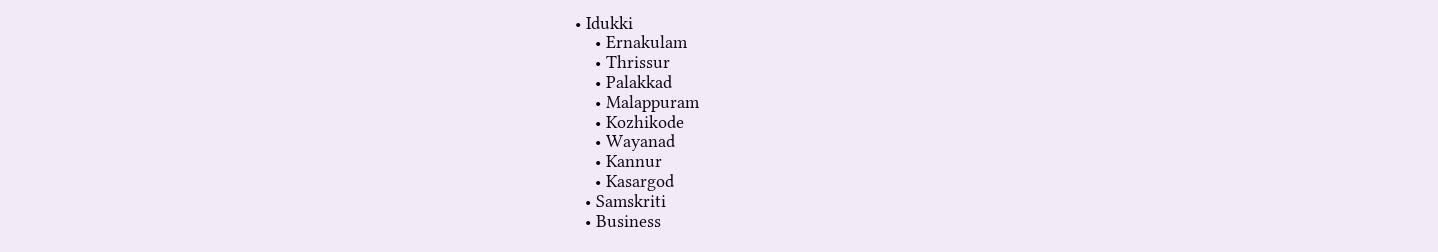• Idukki
    • Ernakulam
    • Thrissur
    • Palakkad
    • Malappuram
    • Kozhikode
    • Wayanad
    • Kannur
    • Kasargod
  • Samskriti
  • Business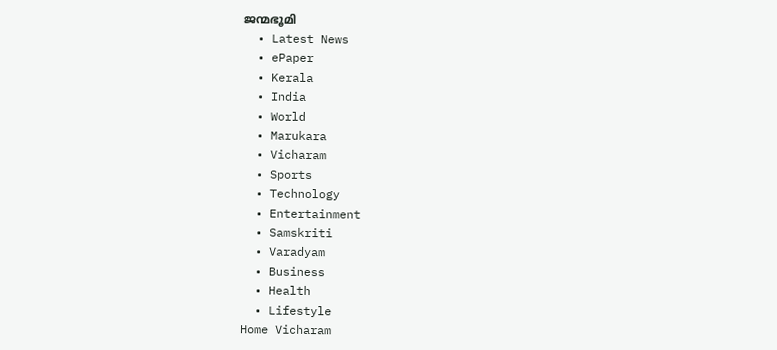ജന്മഭൂമി
  • Latest News
  • ePaper
  • Kerala
  • India
  • World
  • Marukara
  • Vicharam
  • Sports
  • Technology
  • Entertainment
  • Samskriti
  • Varadyam
  • Business
  • Health
  • Lifestyle
Home Vicharam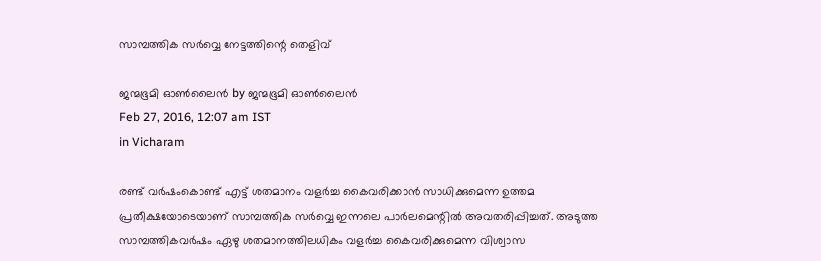സാമ്പത്തിക സര്‍വ്വെ നേട്ടത്തിന്റെ തെളിവ്

ജന്മഭൂമി ഓണ്‍ലൈന്‍ by ജന്മഭൂമി ഓണ്‍ലൈന്‍
Feb 27, 2016, 12:07 am IST
in Vicharam

രണ്ട് വര്‍ഷംകൊണ്ട് എട്ട് ശതമാനം വളര്‍ച്ച കൈവരിക്കാന്‍ സാധിക്കുമെന്ന ഉത്തമ പ്രതീക്ഷയോടെയാണ് സാമ്പത്തിക സര്‍വ്വെ ഇന്നലെ പാര്‍ലമെന്റില്‍ അവതരിപ്പിച്ചത്. അടുത്ത സാമ്പത്തികവര്‍ഷം ഏഴു ശതമാനത്തിലധികം വളര്‍ച്ച കൈവരിക്കുമെന്ന വിശ്വാസ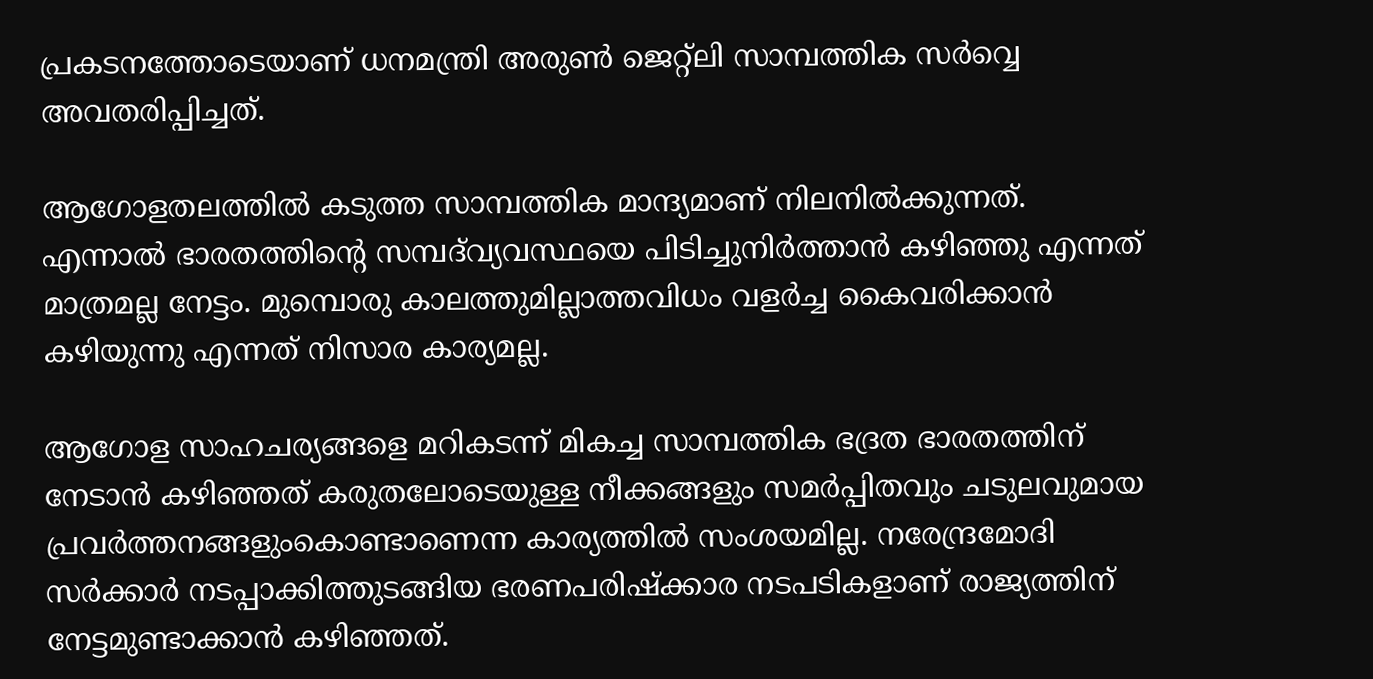പ്രകടനത്തോടെയാണ് ധനമന്ത്രി അരുണ്‍ ജെറ്റ്‌ലി സാമ്പത്തിക സര്‍വ്വെ അവതരിപ്പിച്ചത്.

ആഗോളതലത്തില്‍ കടുത്ത സാമ്പത്തിക മാന്ദ്യമാണ് നിലനില്‍ക്കുന്നത്. എന്നാല്‍ ഭാരതത്തിന്റെ സമ്പദ്‌വ്യവസ്ഥയെ പിടിച്ചുനിര്‍ത്താന്‍ കഴിഞ്ഞു എന്നത് മാത്രമല്ല നേട്ടം. മുമ്പൊരു കാലത്തുമില്ലാത്തവിധം വളര്‍ച്ച കൈവരിക്കാന്‍ കഴിയുന്നു എന്നത് നിസാര കാര്യമല്ല.

ആഗോള സാഹചര്യങ്ങളെ മറികടന്ന് മികച്ച സാമ്പത്തിക ഭദ്രത ഭാരതത്തിന് നേടാന്‍ കഴിഞ്ഞത് കരുതലോടെയുള്ള നീക്കങ്ങളും സമര്‍പ്പിതവും ചടുലവുമായ പ്രവര്‍ത്തനങ്ങളുംകൊണ്ടാണെന്ന കാര്യത്തില്‍ സംശയമില്ല. നരേന്ദ്രമോദി സര്‍ക്കാര്‍ നടപ്പാക്കിത്തുടങ്ങിയ ഭരണപരിഷ്‌ക്കാര നടപടികളാണ് രാജ്യത്തിന് നേട്ടമുണ്ടാക്കാന്‍ കഴിഞ്ഞത്.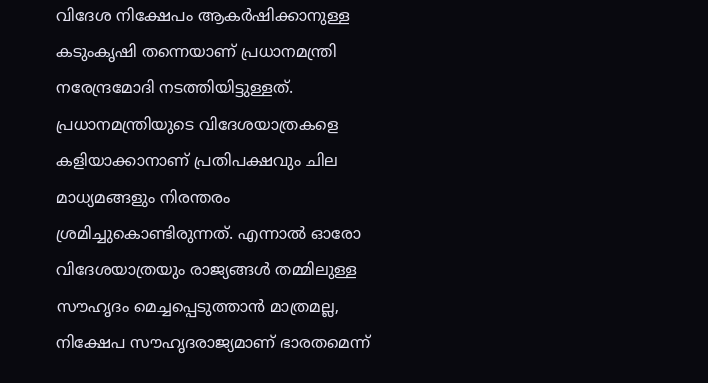വിദേശ നിക്ഷേപം ആകര്‍ഷിക്കാനുള്ള കടുംകൃഷി തന്നെയാണ് പ്രധാനമന്ത്രി നരേന്ദ്രമോദി നടത്തിയിട്ടുള്ളത്. പ്രധാനമന്ത്രിയുടെ വിദേശയാത്രകളെ കളിയാക്കാനാണ് പ്രതിപക്ഷവും ചില മാധ്യമങ്ങളും നിരന്തരം ശ്രമിച്ചുകൊണ്ടിരുന്നത്. എന്നാല്‍ ഓരോ വിദേശയാത്രയും രാജ്യങ്ങള്‍ തമ്മിലുള്ള സൗഹൃദം മെച്ചപ്പെടുത്താന്‍ മാത്രമല്ല, നിക്ഷേപ സൗഹൃദരാജ്യമാണ് ഭാരതമെന്ന്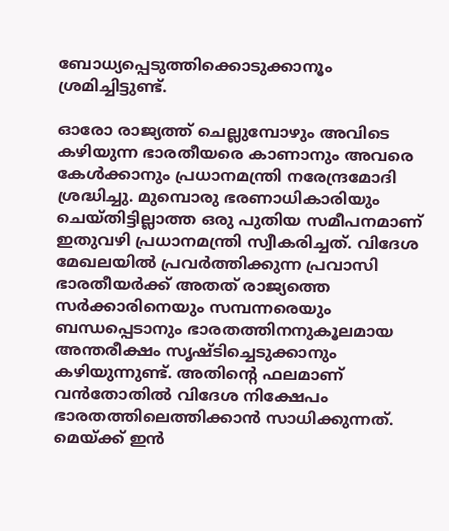ബോധ്യപ്പെടുത്തിക്കൊടുക്കാനൂം ശ്രമിച്ചിട്ടുണ്ട്.

ഓരോ രാജ്യത്ത് ചെല്ലുമ്പോഴും അവിടെ കഴിയുന്ന ഭാരതീയരെ കാണാനും അവരെ കേള്‍ക്കാനും പ്രധാനമന്ത്രി നരേന്ദ്രമോദി ശ്രദ്ധിച്ചു. മുമ്പൊരു ഭരണാധികാരിയും ചെയ്തിട്ടില്ലാത്ത ഒരു പുതിയ സമീപനമാണ് ഇതുവഴി പ്രധാനമന്ത്രി സ്വീകരിച്ചത്. വിദേശ മേഖലയില്‍ പ്രവര്‍ത്തിക്കുന്ന പ്രവാസി ഭാരതീയര്‍ക്ക് അതത് രാജ്യത്തെ സര്‍ക്കാരിനെയും സമ്പന്നരെയും ബന്ധപ്പെടാനും ഭാരതത്തിനനുകൂലമായ അന്തരീക്ഷം സൃഷ്ടിച്ചെടുക്കാനും കഴിയുന്നുണ്ട്. അതിന്റെ ഫലമാണ് വന്‍തോതില്‍ വിദേശ നിക്ഷേപം ഭാരതത്തിലെത്തിക്കാന്‍ സാധിക്കുന്നത്. മെയ്‌ക്ക് ഇന്‍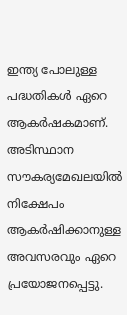ഇന്ത്യ പോലുള്ള പദ്ധതികള്‍ ഏറെ ആകര്‍ഷകമാണ്. അടിസ്ഥാന സൗകര്യമേഖലയില്‍ നിക്ഷേപം ആകര്‍ഷിക്കാനുള്ള അവസരവും ഏറെ പ്രയോജനപ്പെട്ടു.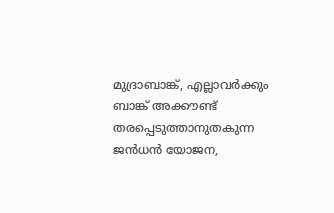മുദ്രാബാങ്ക്, എല്ലാവര്‍ക്കും ബാങ്ക് അക്കൗണ്ട് തരപ്പെടുത്താനുതകുന്ന ജന്‍ധന്‍ യോജന,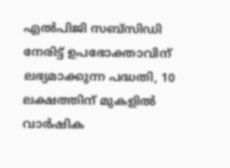എല്‍പിജി സബ്‌സിഡി നേരിട്ട് ഉപഭോക്താവിന് ലഭ്യമാക്കുന്ന പദ്ധതി, 10 ലക്ഷത്തിന് മുകളില്‍ വാര്‍ഷിക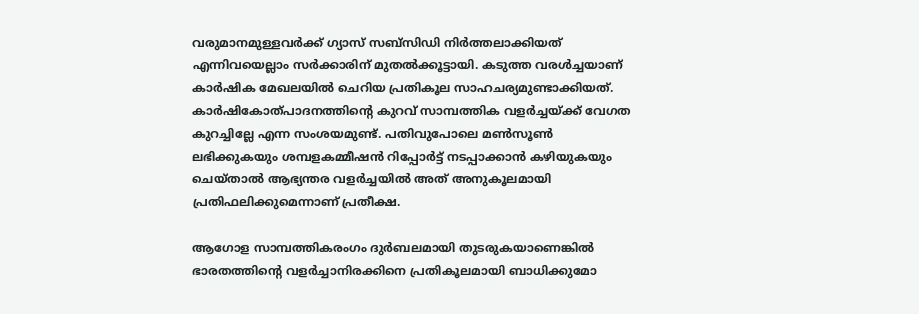വരുമാനമുള്ളവര്‍ക്ക് ഗ്യാസ് സബ്‌സിഡി നിര്‍ത്തലാക്കിയത് എന്നിവയെല്ലാം സര്‍ക്കാരിന് മുതല്‍ക്കൂട്ടായി. കടുത്ത വരള്‍ച്ചയാണ് കാര്‍ഷിക മേഖലയില്‍ ചെറിയ പ്രതികൂല സാഹചര്യമുണ്ടാക്കിയത്. കാര്‍ഷികോത്പാദനത്തിന്റെ കുറവ് സാമ്പത്തിക വളര്‍ച്ചയ്‌ക്ക് വേഗത കുറച്ചില്ലേ എന്ന സംശയമുണ്ട്. പതിവുപോലെ മണ്‍സൂണ്‍ ലഭിക്കുകയും ശമ്പളകമ്മീഷന്‍ റിപ്പോര്‍ട്ട് നടപ്പാക്കാന്‍ കഴിയുകയും ചെയ്താല്‍ ആഭ്യന്തര വളര്‍ച്ചയില്‍ അത് അനുകൂലമായി പ്രതിഫലിക്കുമെന്നാണ് പ്രതീക്ഷ.

ആഗോള സാമ്പത്തികരംഗം ദുര്‍ബലമായി തുടരുകയാണെങ്കില്‍ ഭാരതത്തിന്റെ വളര്‍ച്ചാനിരക്കിനെ പ്രതികൂലമായി ബാധിക്കുമോ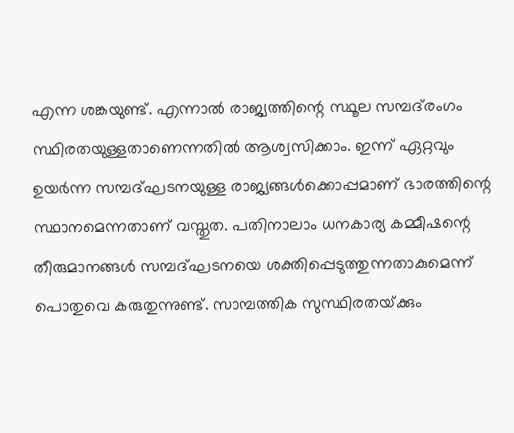എന്ന ശങ്കയുണ്ട്. എന്നാല്‍ രാജ്യത്തിന്റെ സ്ഥൂല സമ്പദ്‌രംഗം സ്ഥിരതയുള്ളതാണെന്നതില്‍ ആശ്വസിക്കാം. ഇന്ന് ഏറ്റവും ഉയര്‍ന്ന സമ്പദ്ഘടനയുള്ള രാജ്യങ്ങള്‍ക്കൊപ്പമാണ് ഭാരത്തിന്റെ സ്ഥാനമെന്നതാണ് വസ്തുത. പതിനാലാം ധനകാര്യ കമ്മീഷന്റെ തീരുമാനങ്ങള്‍ സമ്പദ്ഘടനയെ ശക്തിപ്പെടുത്തുന്നതാകുമെന്ന് പൊതുവെ കരുതുന്നുണ്ട്. സാമ്പത്തിക സുസ്ഥിരതയ്‌ക്കും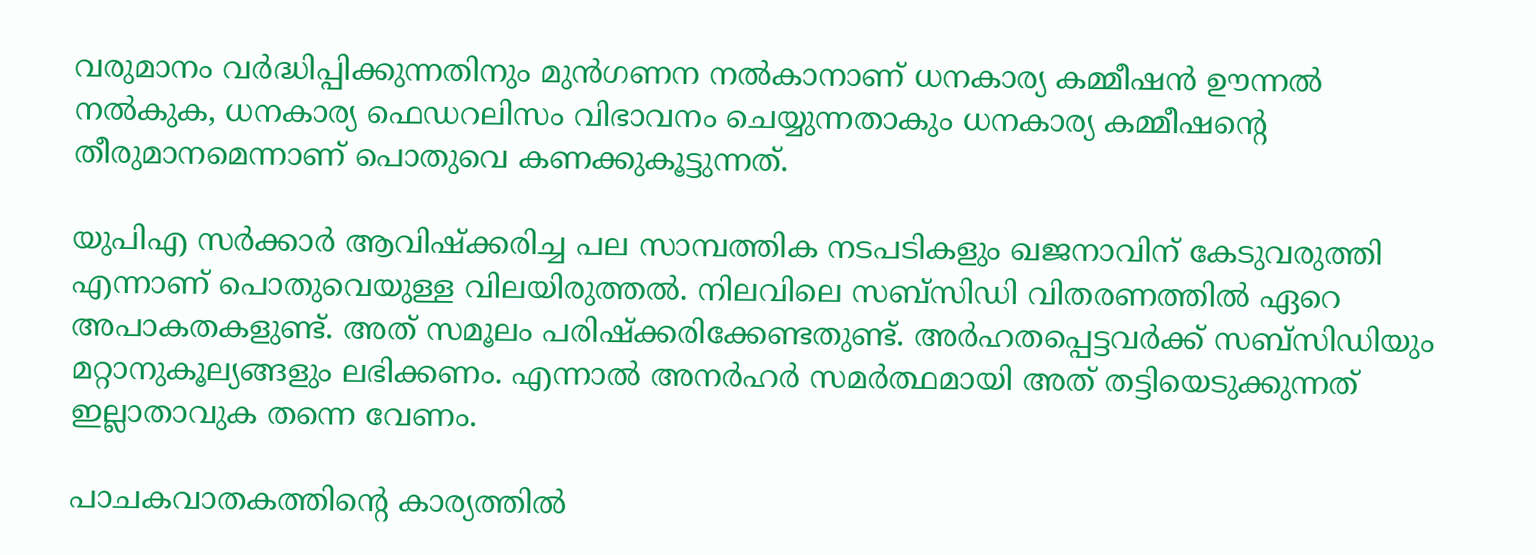വരുമാനം വര്‍ദ്ധിപ്പിക്കുന്നതിനും മുന്‍ഗണന നല്‍കാനാണ് ധനകാര്യ കമ്മീഷന്‍ ഊന്നല്‍ നല്‍കുക, ധനകാര്യ ഫെഡറലിസം വിഭാവനം ചെയ്യുന്നതാകും ധനകാര്യ കമ്മീഷന്റെ തീരുമാനമെന്നാണ് പൊതുവെ കണക്കുകൂട്ടുന്നത്.

യുപിഎ സര്‍ക്കാര്‍ ആവിഷ്‌ക്കരിച്ച പല സാമ്പത്തിക നടപടികളും ഖജനാവിന് കേടുവരുത്തി എന്നാണ് പൊതുവെയുള്ള വിലയിരുത്തല്‍. നിലവിലെ സബ്‌സിഡി വിതരണത്തില്‍ ഏറെ അപാകതകളുണ്ട്. അത് സമൂലം പരിഷ്‌ക്കരിക്കേണ്ടതുണ്ട്. അര്‍ഹതപ്പെട്ടവര്‍ക്ക് സബ്‌സിഡിയും മറ്റാനുകൂല്യങ്ങളും ലഭിക്കണം. എന്നാല്‍ അനര്‍ഹര്‍ സമര്‍ത്ഥമായി അത് തട്ടിയെടുക്കുന്നത് ഇല്ലാതാവുക തന്നെ വേണം.

പാചകവാതകത്തിന്റെ കാര്യത്തില്‍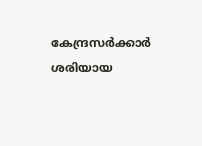കേന്ദ്രസര്‍ക്കാര്‍ ശരിയായ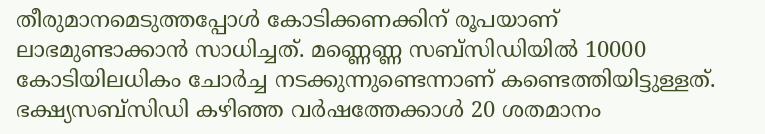തീരുമാനമെടുത്തപ്പോള്‍ കോടിക്കണക്കിന് രൂപയാണ് ലാഭമുണ്ടാക്കാന്‍ സാധിച്ചത്. മണ്ണെണ്ണ സബ്‌സിഡിയില്‍ 10000 കോടിയിലധികം ചോര്‍ച്ച നടക്കുന്നുണ്ടെന്നാണ് കണ്ടെത്തിയിട്ടുള്ളത്. ഭക്ഷ്യസബ്‌സിഡി കഴിഞ്ഞ വര്‍ഷത്തേക്കാള്‍ 20 ശതമാനം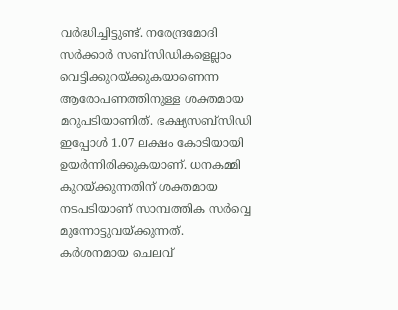വര്‍ദ്ധിച്ചിട്ടുണ്ട്. നരേന്ദ്രമോദി സര്‍ക്കാര്‍ സബ്‌സിഡികളെല്ലാം വെട്ടിക്കുറയ്‌ക്കുകയാണെന്ന ആരോപണത്തിനുള്ള ശക്തമായ മറുപടിയാണിത്. ഭക്ഷ്യസബ്‌സിഡി ഇപ്പോള്‍ 1.07 ലക്ഷം കോടിയായി ഉയര്‍ന്നിരിക്കുകയാണ്. ധനകമ്മി കുറയ്‌ക്കുന്നതിന് ശക്തമായ നടപടിയാണ് സാമ്പത്തിക സര്‍വ്വെ മുന്നോട്ടുവയ്‌ക്കുന്നത്. കര്‍ശനമായ ചെലവ്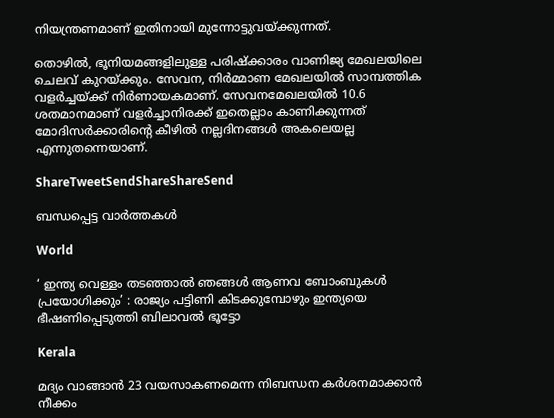നിയന്ത്രണമാണ് ഇതിനായി മുന്നോട്ടുവയ്‌ക്കുന്നത്.

തൊഴില്‍, ഭൂനിയമങ്ങളിലുള്ള പരിഷ്‌ക്കാരം വാണിജ്യ മേഖലയിലെ ചെലവ് കുറയ്‌ക്കും. സേവന, നിര്‍മ്മാണ മേഖലയില്‍ സാമ്പത്തിക വളര്‍ച്ചയ്‌ക്ക് നിര്‍ണായകമാണ്. സേവനമേഖലയില്‍ 10.6 ശതമാനമാണ് വളര്‍ച്ചാനിരക്ക് ഇതെല്ലാം കാണിക്കുന്നത് മോദിസര്‍ക്കാരിന്റെ കീഴില്‍ നല്ലദിനങ്ങള്‍ അകലെയല്ല എന്നുതന്നെയാണ്.

ShareTweetSendShareShareSend

ബന്ധപ്പെട്ട വാര്‍ത്തകള്‍

World

‘ ഇന്ത്യ വെള്ളം തടഞ്ഞാൽ ഞങ്ങൾ ആണവ ബോംബുകൾ പ്രയോഗിക്കും’ : രാജ്യം പട്ടിണി കിടക്കുമ്പോഴും ഇന്ത്യയെ ഭീഷണിപ്പെടുത്തി ബിലാവൽ ഭൂട്ടോ

Kerala

മദ്യം വാങ്ങാന്‍ 23 വയസാകണമെന്ന നിബന്ധന കര്‍ശനമാക്കാന്‍ നീക്കം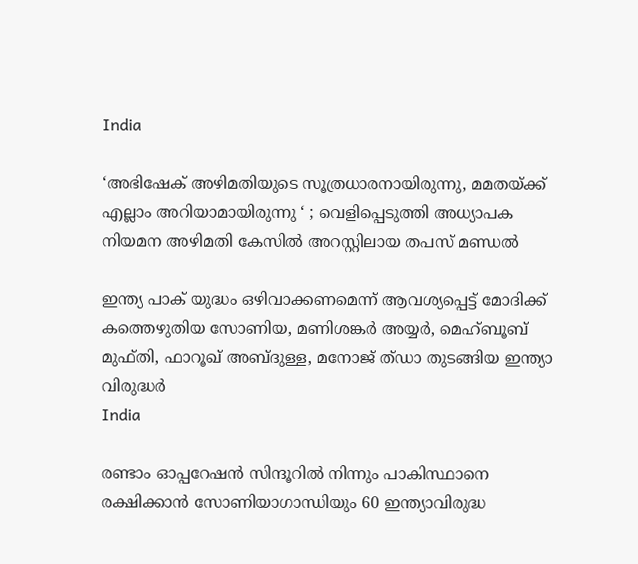India

‘അഭിഷേക് അഴിമതിയുടെ സൂത്രധാരനായിരുന്നു, മമതയ്‌ക്ക് എല്ലാം അറിയാമായിരുന്നു ‘ ; വെളിപ്പെടുത്തി അധ്യാപക നിയമന അഴിമതി കേസിൽ അറസ്റ്റിലായ തപസ് മണ്ഡൽ

ഇന്ത്യ പാക് യുദ്ധം ഒഴിവാക്കണമെന്ന് ആവശ്യപ്പെട്ട് മോദിക്ക് കത്തെഴുതിയ സോണിയ, മണിശങ്കര്‍ അയ്യര്‍, മെഹ്ബൂബ് മുഫ്തി, ഫാറൂഖ് അബ്ദുള്ള, മനോജ് ത്ഡാ തുടങ്ങിയ ഇന്ത്യാ വിരുദ്ധര്‍
India

രണ്ടാം ഓപ്പറേഷന്‍ സിന്ദൂറില്‍ നിന്നും പാകിസ്ഥാനെ രക്ഷിക്കാന്‍ സോണിയാഗാന്ധിയും 60 ഇന്ത്യാവിരുദ്ധ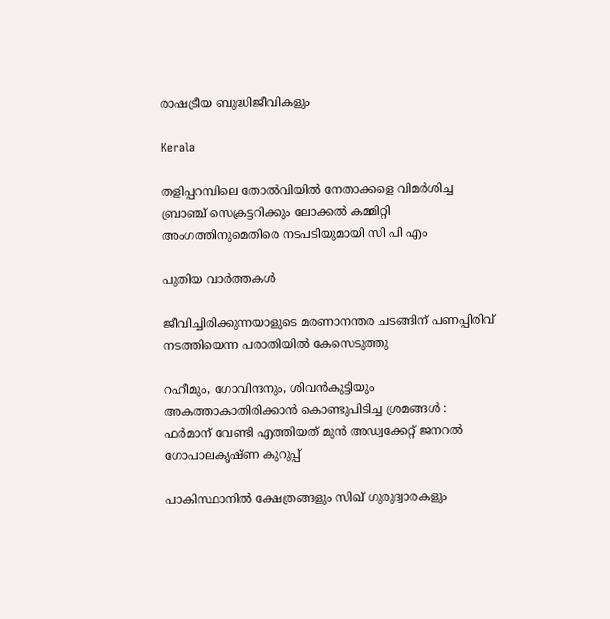രാഷട്രീയ ബുദ്ധിജീവികളും

Kerala

തളിപ്പറമ്പിലെ തോല്‍വിയില്‍ നേതാക്കളെ വിമര്‍ശിച്ച ബ്രാഞ്ച് സെക്രട്ടറിക്കും ലോക്കല്‍ കമ്മിറ്റി അംഗത്തിനുമെതിരെ നടപടിയുമായി സി പി എം

പുതിയ വാര്‍ത്തകള്‍

ജീവിച്ചിരിക്കുന്നയാളുടെ മരണാനന്തര ചടങ്ങിന് പണപ്പിരിവ് നടത്തിയെന്ന പരാതിയില്‍ കേസെടുത്തു

റഹീമും, ഗോവിന്ദനും, ശിവൻകുട്ടിയും അകത്താകാതിരിക്കാൻ കൊണ്ടുപിടിച്ച ശ്രമങ്ങൾ : ഫർമാന് വേണ്ടി എത്തിയത് മുൻ അഡ്വക്കേറ്റ് ജനറൽ ഗോപാലകൃഷ്ണ കുറുപ്പ്

പാകിസ്ഥാനിൽ ക്ഷേത്രങ്ങളും സിഖ് ഗുരുദ്വാരകളും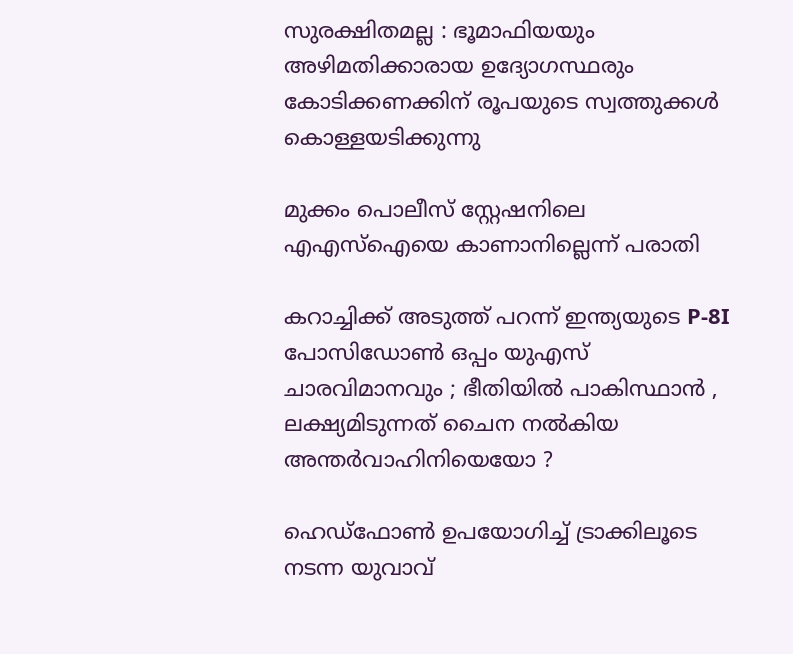സുരക്ഷിതമല്ല : ഭൂമാഫിയയും അഴിമതിക്കാരായ ഉദ്യോഗസ്ഥരും കോടിക്കണക്കിന് രൂപയുടെ സ്വത്തുക്കൾ കൊള്ളയടിക്കുന്നു

മുക്കം പൊലീസ് സ്റ്റേഷനിലെ എഎസ്‌ഐയെ കാണാനില്ലെന്ന് പരാതി

കറാച്ചിക്ക് അടുത്ത് പറന്ന് ഇന്ത്യയുടെ P-8I പോസിഡോൺ ഒപ്പം യുഎസ് ചാരവിമാനവും ; ഭീതിയിൽ പാകിസ്ഥാൻ , ലക്ഷ്യമിടുന്നത് ചൈന നൽകിയ അന്തർവാഹിനിയെയോ ?

ഹെഡ്ഫോണ്‍ ഉപയോഗിച്ച് ട്രാക്കിലൂടെ നടന്ന യുവാവ്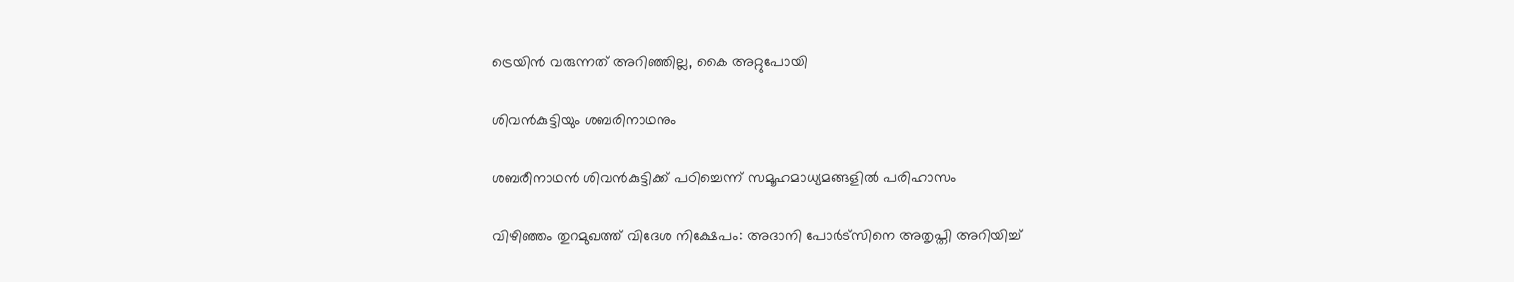ട്രെയിന്‍ വരുന്നത് അറിഞ്ഞില്ല, കൈ അറ്റുപോയി

ശിവന്‍കുട്ടിയും ശബരിനാഥനും

ശബരീനാഥന്‍ ശിവന്‍കുട്ടിക്ക് പഠിച്ചെന്ന് സമൂഹമാധ്യമങ്ങളി‍ല്‍ പരിഹാസം

വിഴിഞ്ഞം തുറമുഖത്ത് വിദേശ നിക്ഷേപം: അദാനി പോര്‍ട്‌സിനെ അതൃപ്തി അറിയിച്ച്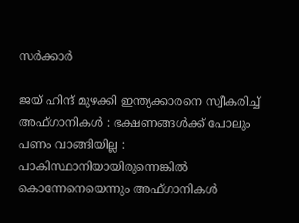സര്‍ക്കാര്‍

ജയ് ഹിന്ദ് മുഴക്കി ഇന്ത്യക്കാരനെ സ്വീകരിച്ച് അഫ്ഗാനികൾ : ഭക്ഷണങ്ങൾക്ക് പോലും പണം വാങ്ങിയില്ല : പാകിസ്ഥാനിയായിരുന്നെങ്കിൽ കൊന്നേനെയെന്നും അഫ്ഗാനികൾ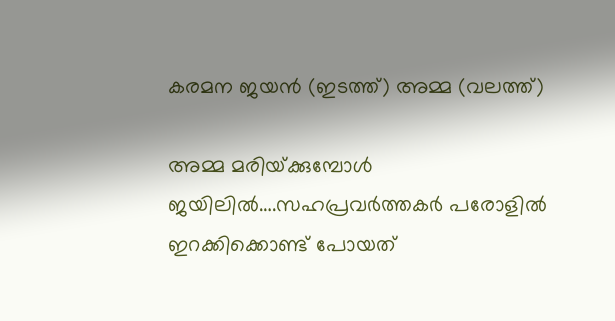കരമന ജയന്‍ (ഇടത്ത്) അമ്മ (വലത്ത്)

അമ്മ മരിയ്‌ക്കുമ്പോള്‍ ജയിലില്‍….സഹപ്രവര്‍ത്തകര്‍ പരോളില്‍ ഇറക്കിക്കൊണ്ട് പോയത്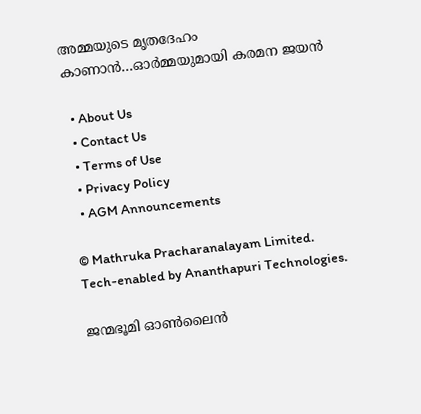അമ്മയുടെ മൃതദേഹം കാണാന്‍…ഓര്‍മ്മയുമായി കരമന ജയന്‍

  • About Us
  • Contact Us
  • Terms of Use
  • Privacy Policy
  • AGM Announcements

© Mathruka Pracharanalayam Limited.
Tech-enabled by Ananthapuri Technologies.

ജന്മഭൂമി ഓണ്‍ലൈന്‍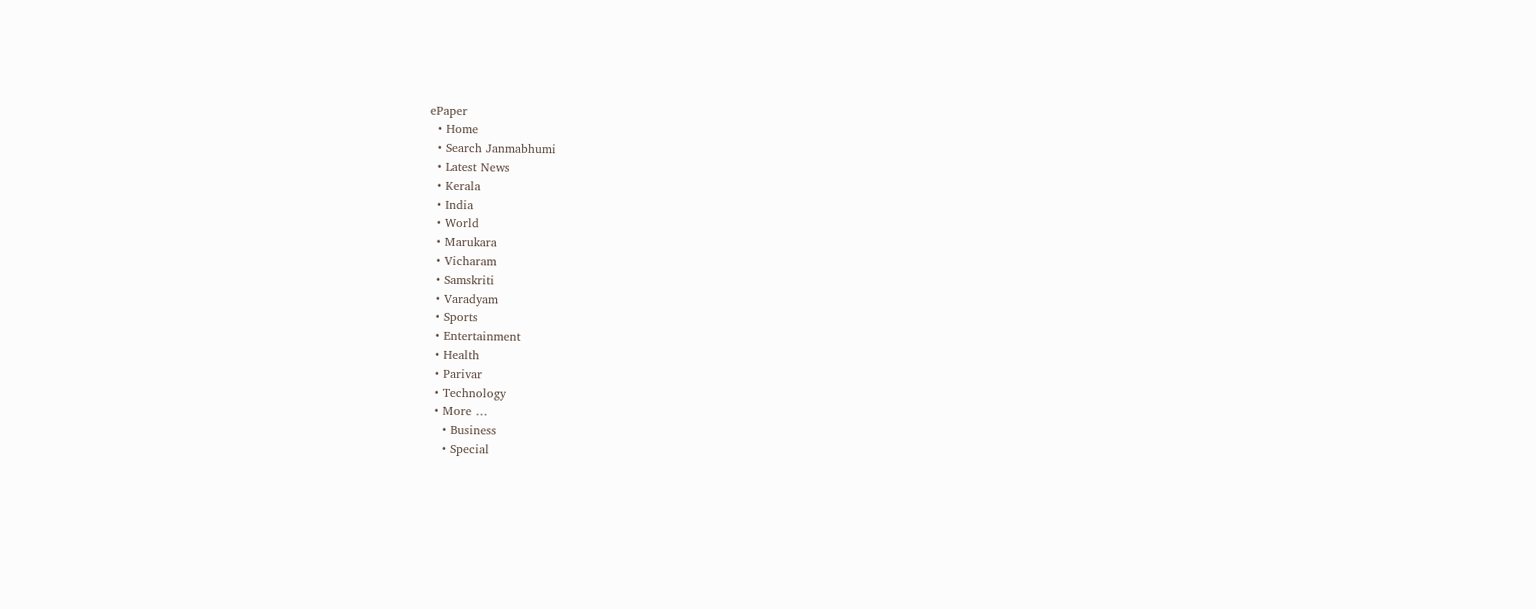ePaper
  • Home
  • Search Janmabhumi
  • Latest News
  • Kerala
  • India
  • World
  • Marukara
  • Vicharam
  • Samskriti
  • Varadyam
  • Sports
  • Entertainment
  • Health
  • Parivar
  • Technology
  • More …
    • Business
    • Special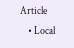Article
    • Local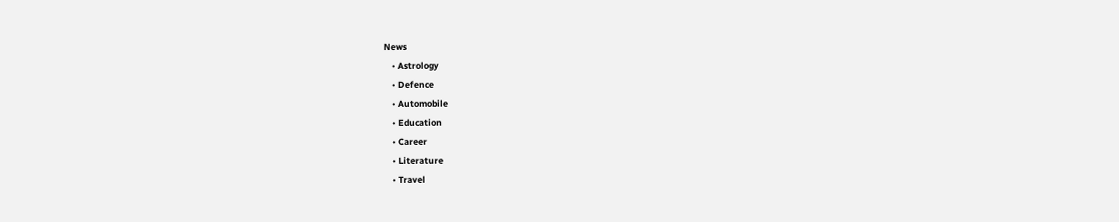News
    • Astrology
    • Defence
    • Automobile
    • Education
    • Career
    • Literature
    • Travel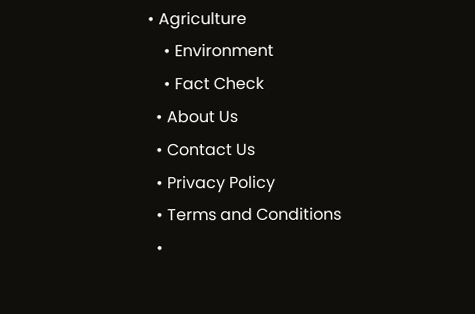• Agriculture
    • Environment
    • Fact Check
  • About Us
  • Contact Us
  • Privacy Policy
  • Terms and Conditions
  •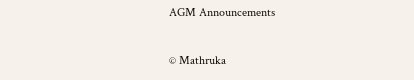AGM Announcements

© Mathruka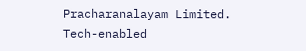Pracharanalayam Limited.
Tech-enabled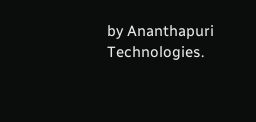by Ananthapuri Technologies.